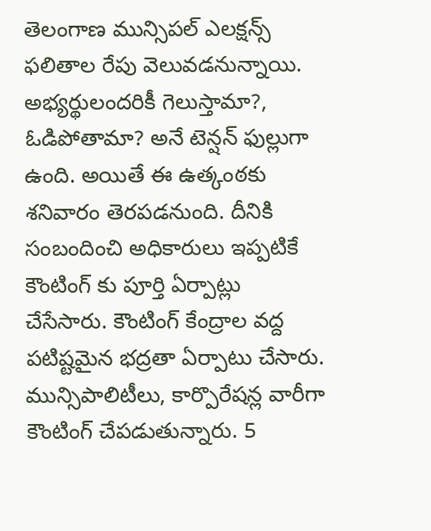తెలంగాణ మున్సిపల్ ఎలక్షన్స్ ఫలితాల రేపు వెలువడనున్నాయి. అభ్యర్థులందరికీ గెలుస్తామా?, ఓడిపోతామా? అనే టెన్షన్ ఫుల్లుగా ఉంది. అయితే ఈ ఉత్కంఠకు శనివారం తెరపడనుంది. దీనికి సంబందించి అధికారులు ఇప్పటికే కౌంటింగ్ కు పూర్తి ఏర్పాట్లు చేసేసారు. కౌంటింగ్ కేంద్రాల వద్ద పటిష్టమైన భద్రతా ఏర్పాటు చేసారు. మున్సిపాలిటీలు, కార్పొరేషన్ల వారీగా కౌంటింగ్ చేపడుతున్నారు. 5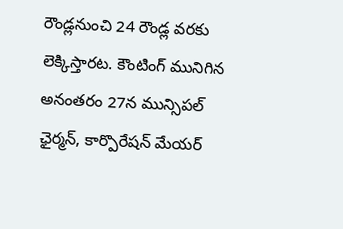రౌండ్లనుంచి 24 రౌండ్ల వరకు లెక్కిస్తారట. కౌంటింగ్ మునిగిన అనంతరం 27న మున్సిపల్ ఛైర్మన్, కార్పొరేషన్ మేయర్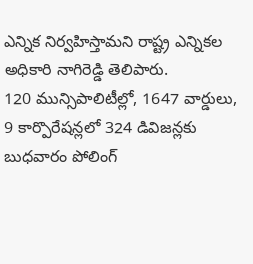ఎన్నిక నిర్వహిస్తామని రాష్ట్ర ఎన్నికల అధికారి నాగిరెడ్డి తెలిపారు.
120 మున్సిపాలిటీల్లో, 1647 వార్డులు, 9 కార్పొరేషన్లలో 324 డివిజన్లకు బుధవారం పోలింగ్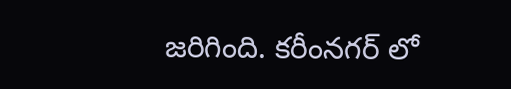జరిగింది. కరీంనగర్ లో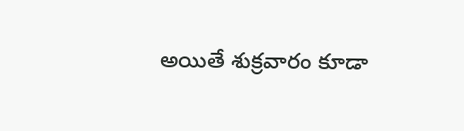అయితే శుక్రవారం కూడా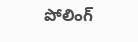పోలింగ్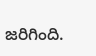జరిగింది.